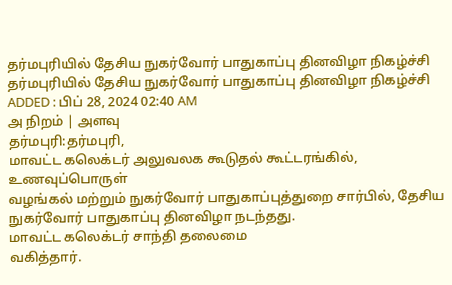தர்மபுரியில் தேசிய நுகர்வோர் பாதுகாப்பு தினவிழா நிகழ்ச்சி
தர்மபுரியில் தேசிய நுகர்வோர் பாதுகாப்பு தினவிழா நிகழ்ச்சி
ADDED : பிப் 28, 2024 02:40 AM
அ நிறம் | அளவு
தர்மபுரி:தர்மபுரி,
மாவட்ட கலெக்டர் அலுவலக கூடுதல் கூட்டரங்கில், உணவுப்பொருள்
வழங்கல் மற்றும் நுகர்வோர் பாதுகாப்புத்துறை சார்பில், தேசிய
நுகர்வோர் பாதுகாப்பு தினவிழா நடந்தது.
மாவட்ட கலெக்டர் சாந்தி தலைமை
வகித்தார்.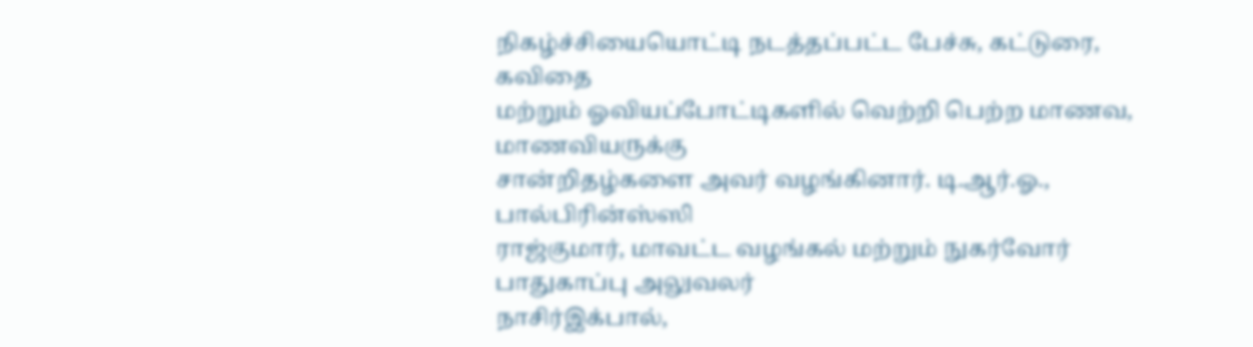நிகழ்ச்சியையொட்டி நடத்தப்பட்ட பேச்சு, கட்டுரை, கவிதை
மற்றும் ஓவியப்போட்டிகளில் வெற்றி பெற்ற மாணவ, மாணவியருக்கு
சான்றிதழ்களை அவர் வழங்கினார். டி.ஆர்.ஓ., பால்பிரின்ஸ்ஸி
ராஜ்குமார், மாவட்ட வழங்கல் மற்றும் நுகர்வோர் பாதுகாப்பு அலுவலர்
நாசிர்இக்பால்,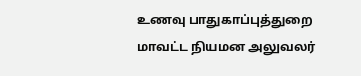உணவு பாதுகாப்புத்துறை மாவட்ட நியமன அலுவலர்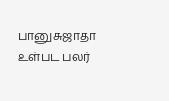பானுசுஜாதா உள்பட பலர்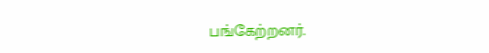பங்கேற்றனர்.